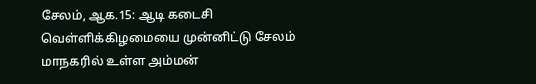சேலம், ஆக.15: ஆடி கடைசி வெள்ளிக்கிழமையை முன்னிட்டு சேலம் மாநகரில் உள்ள அம்மன்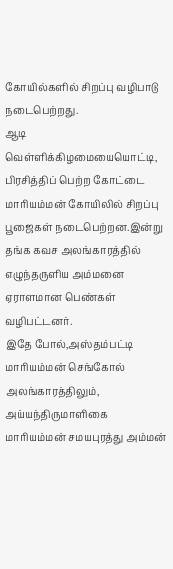கோயில்களில் சிறப்பு வழிபாடு நடைபெற்றது.
ஆடி வெள்ளிக்கிழமையையொட்டி, பிரசித்திப் பெற்ற கோட்டை மாரியம்மன் கோயிலில் சிறப்பு பூஜைகள் நடைபெற்றன.இன்று தங்க கவச அலங்காரத்தில் எழுந்தருளிய அம்மனை ஏராளமான பெண்கள் வழிபட்டனர்.
இதே போல்,அஸ்தம்பட்டி மாரியம்மன் செங்கோல் அலங்காரத்திலும், அய்யந்திருமாளிகை மாரியம்மன் சமயபுரத்து அம்மன்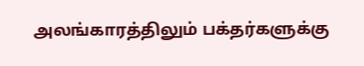அலங்காரத்திலும் பக்தர்களுக்கு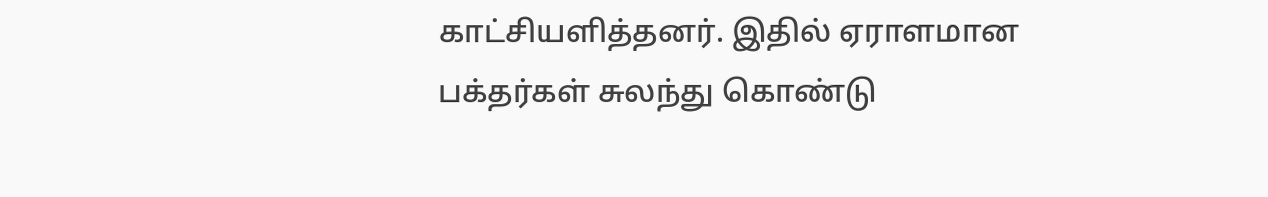காட்சியளித்தனர். இதில் ஏராளமான பக்தர்கள் சுலந்து கொண்டு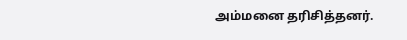அம்மனை தரிசித்தனர்.